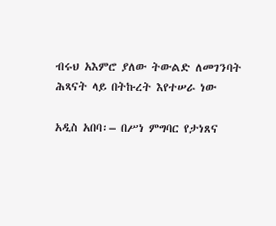ብሩህ አእምሮ ያለው ትውልድ ለመገንባት ሕጻናት ላይ በትኩረት እየተሠራ ነው

አዲስ አበባ፡– በሥነ ምግባር የታነጸና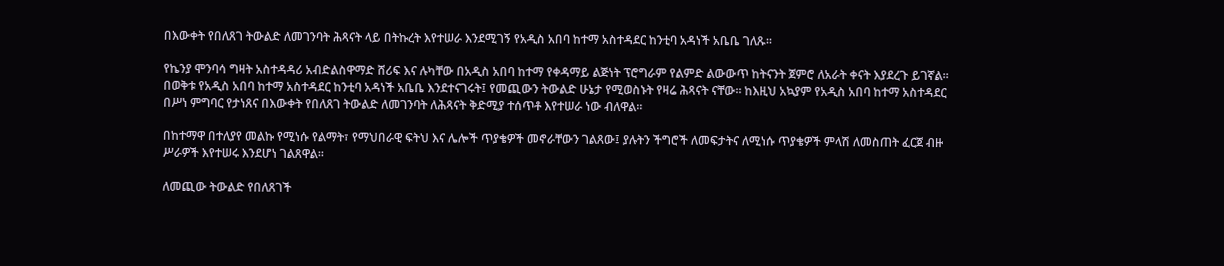በእውቀት የበለጸገ ትውልድ ለመገንባት ሕጻናት ላይ በትኩረት እየተሠራ እንደሚገኝ የአዲስ አበባ ከተማ አስተዳደር ከንቲባ አዳነች አቤቤ ገለጹ፡፡

የኬንያ ሞንባሳ ግዛት አስተዳዳሪ አብድልስዋማድ ሸሪፍ እና ሉካቸው በአዲስ አበባ ከተማ የቀዳማይ ልጅነት ፕሮግራም የልምድ ልውውጥ ከትናንት ጀምሮ ለአራት ቀናት እያደረጉ ይገኛል፡፡በወቅቱ የአዲስ አበባ ከተማ አስተዳደር ከንቲባ አዳነች አቤቤ እንደተናገሩት፤ የመጪውን ትውልድ ሁኔታ የሚወስኑት የዛሬ ሕጻናት ናቸው፡፡ ከእዚህ አኳያም የአዲስ አበባ ከተማ አስተዳደር በሥነ ምግባር የታነጸና በእውቀት የበለጸገ ትውልድ ለመገንባት ለሕጻናት ቅድሚያ ተሰጥቶ እየተሠራ ነው ብለዋል፡፡

በከተማዋ በተለያየ መልኩ የሚነሱ የልማት፣ የማህበራዊ ፍትህ እና ሌሎች ጥያቄዎች መኖራቸውን ገልጸው፤ ያሉትን ችግሮች ለመፍታትና ለሚነሱ ጥያቄዎች ምላሽ ለመስጠት ፈርጀ ብዙ ሥራዎች እየተሠሩ እንደሆነ ገልጸዋል፡፡

ለመጪው ትውልድ የበለጸገች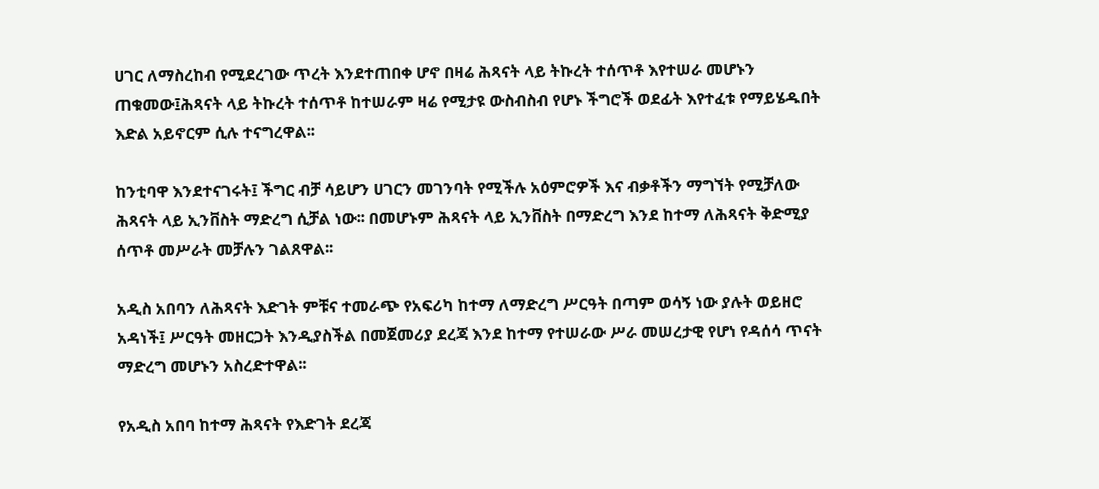ሀገር ለማስረከብ የሚደረገው ጥረት እንደተጠበቀ ሆኖ በዛሬ ሕጻናት ላይ ትኩረት ተሰጥቶ እየተሠራ መሆኑን ጠቁመው፤ሕጻናት ላይ ትኩረት ተሰጥቶ ከተሠራም ዛሬ የሚታዩ ውስብስብ የሆኑ ችግሮች ወደፊት እየተፈቱ የማይሄዱበት እድል አይኖርም ሲሉ ተናግረዋል፡፡

ከንቲባዋ እንደተናገሩት፤ ችግር ብቻ ሳይሆን ሀገርን መገንባት የሚችሉ አዕምሮዎች እና ብቃቶችን ማግኘት የሚቻለው ሕጻናት ላይ ኢንቨስት ማድረግ ሲቻል ነው፡፡ በመሆኑም ሕጻናት ላይ ኢንቨስት በማድረግ እንደ ከተማ ለሕጻናት ቅድሚያ ሰጥቶ መሥራት መቻሉን ገልጸዋል፡፡

አዲስ አበባን ለሕጻናት እድገት ምቹና ተመራጭ የአፍሪካ ከተማ ለማድረግ ሥርዓት በጣም ወሳኝ ነው ያሉት ወይዘሮ አዳነች፤ ሥርዓት መዘርጋት እንዲያስችል በመጀመሪያ ደረጃ እንደ ከተማ የተሠራው ሥራ መሠረታዊ የሆነ የዳሰሳ ጥናት ማድረግ መሆኑን አስረድተዋል፡፡

የአዲስ አበባ ከተማ ሕጻናት የእድገት ደረጃ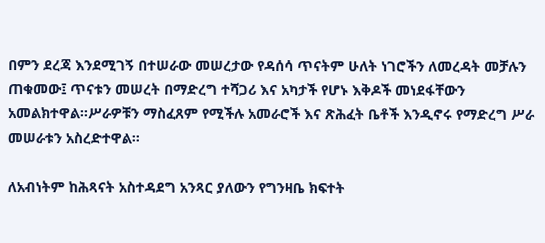በምን ደረጃ እንደሚገኝ በተሠራው መሠረታው የዳሰሳ ጥናትም ሁለት ነገሮችን ለመረዳት መቻሉን ጠቁመው፤ ጥናቱን መሠረት በማድረግ ተሻጋሪ እና አካታች የሆኑ እቅዶች መነደፋቸውን አመልክተዋል፡፡ሥራዎቹን ማስፈጸም የሚችሉ አመራሮች እና ጽሕፈት ቤቶች እንዲኖሩ የማድረግ ሥራ መሠራቱን አስረድተዋል፡፡

ለአብነትም ከሕጻናት አስተዳደግ አንጻር ያለውን የግንዛቤ ክፍተት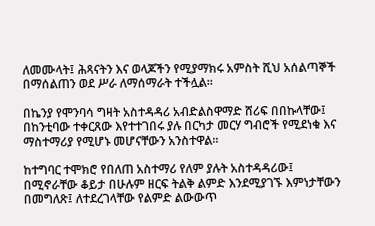ለመሙላት፤ ሕጻናትን እና ወላጆችን የሚያማክሩ አምስት ሺህ አሰልጣኞች በማሰልጠን ወደ ሥራ ለማሰማራት ተችሏል፡፡

በኬንያ የሞንባሳ ግዛት አስተዳዳሪ አብድልስዋማድ ሸሪፍ በበኩላቸው፤ በከንቲባው ተቀርጸው እየተተገበሩ ያሉ በርካታ መርሃ ግብሮች የሚደነቁ እና ማስተማሪያ የሚሆኑ መሆናቸውን አንስተዋል፡፡

ከተግባር ተሞክሮ የበለጠ አስተማሪ የለም ያሉት አስተዳዳሪው፤ በሚኖራቸው ቆይታ በሁሉም ዘርፍ ትልቅ ልምድ እንደሚያገኙ እምነታቸውን በመግለጽ፤ ለተደረገላቸው የልምድ ልውውጥ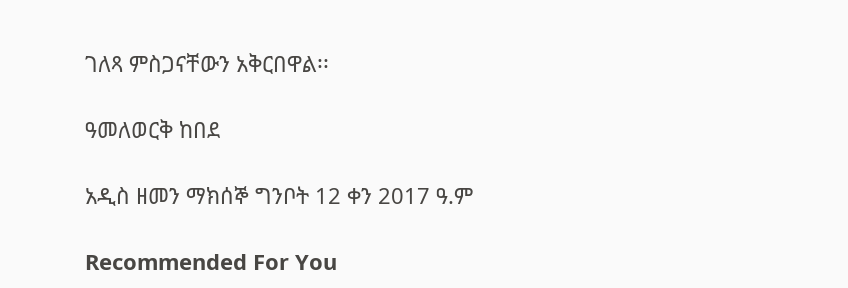ገለጻ ምስጋናቸውን አቅርበዋል፡፡

ዓመለወርቅ ከበደ

አዲስ ዘመን ማክሰኞ ግንቦት 12 ቀን 2017 ዓ.ም

Recommended For You